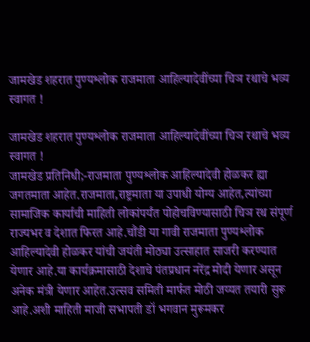जामखेड शहरात पुण्यश्लोक राजमाता आहिल्यादेवींच्या चिञ रथाचे भव्य स्वागत !

जामखेड शहरात पुण्यश्लोक राजमाता आहिल्यादेवींच्या चिञ रथाचे भव्य स्वागत !
जामखेड प्रतिनिधी;-राजमाता पुण्यश्लोक आहिल्यादेवी होळकर ह्या जगतमाता आहेत.राजमाता,राष्ट्रमाता या उपाधी योग्य आहेत,त्यांच्या सामाजिक कार्याची माहिती लोकांपर्यंत पोहोचविण्यासाठी चिञ रथ संपूर्ण राज्यभर व देशात फिरत आहे.चौंडी या गावी राजमाता पुण्यश्लोक आहिल्यादेवी होळकर यांची जयंती मोठ्या उत्साहात साजरी करण्यात येणार आहे.या कार्यक्रमासाठी देशाचे पंतप्रधान नरेंद्र मोदी येणार असून अनेक मंत्री येणार आहेत.उत्सव समिती मार्फत मोठी जय्यत तयारी सुरू आहे.अशी माहिती माजी सभापती डॉ भगवान मुरूमकर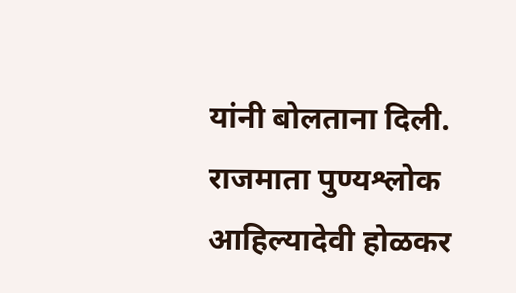यांनी बोलताना दिली.
राजमाता पुण्यश्लोक आहिल्यादेवी होळकर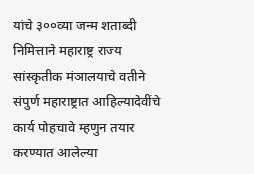यांचे ३००व्या जन्म शताब्दी निमित्ताने महाराष्ट्र राज्य सांस्कृतीक मंञालयाचे वतीने संपुर्ण महाराष्ट्रात आहिल्यादेवींचे कार्य पोहचावे म्हणुन तयार करण्यात आलेल्या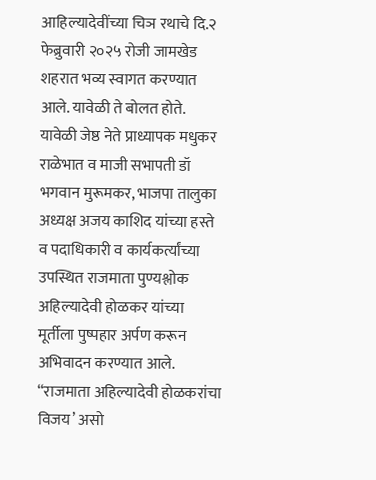आहिल्यादेवींच्या चिञ रथाचे दि.२ फेब्रुवारी २०२५ रोजी जामखेड शहरात भव्य स्वागत करण्यात आले. यावेळी ते बोलत होते.
यावेळी जेष्ठ नेते प्राध्यापक मधुकर राळेभात व माजी सभापती डॉ भगवान मुरूमकर, भाजपा तालुका अध्यक्ष अजय काशिद यांच्या हस्ते व पदाधिकारी व कार्यकर्त्यांच्या उपस्थित राजमाता पुण्यश्लोक अहिल्यादेवी होळकर यांच्या मूर्तीला पुष्पहार अर्पण करून अभिवादन करण्यात आले. “राजमाता अहिल्यादेवी होळकरांचा विजय’ असो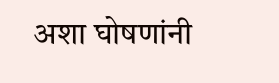अशा घोषणांनी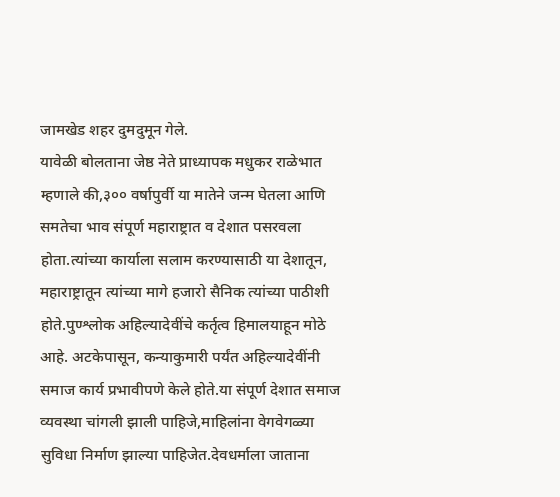जामखेड शहर दुमदुमून गेले.
यावेळी बोलताना जेष्ठ नेते प्राध्यापक मधुकर राळेभात म्हणाले की,३०० वर्षापुर्वी या मातेने जन्म घेतला आणि समतेचा भाव संपूर्ण महाराष्ट्रात व देशात पसरवला होता.त्यांच्या कार्याला सलाम करण्यासाठी या देशातून, महाराष्ट्रातून त्यांच्या मागे हजारो सैनिक त्यांच्या पाठीशी होते.पुण्श्लोक अहिल्यादेवींचे कर्तृत्व हिमालयाहून मोठे आहे. अटकेपासून, कन्याकुमारी पर्यंत अहिल्यादेवींनी समाज कार्य प्रभावीपणे केले होते.या संपूर्ण देशात समाज व्यवस्था चांगली झाली पाहिजे,माहिलांना वेगवेगळ्या सुविधा निर्माण झाल्या पाहिजेत.देवधर्माला जाताना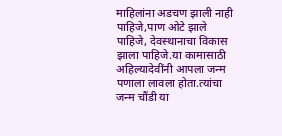माहिलांना अडचण झाली नाही पाहिजे,पाण ओटे झाले पाहिजे, देवस्थानाचा विकास झाला पाहिजे.या कामासाठी अहिल्यादेवींनी आपला जन्म पणाला लावला होता.त्यांचा
जन्म चौंडी या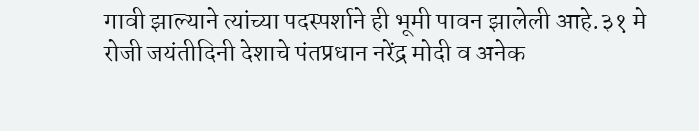गावी झाल्याने त्यांच्या पदस्पर्शाने ही भूमी पावन झालेली आहे.३१ मे रोजी जयंतीदिनी देशाचे पंतप्रधान नरेंद्र मोदी व अनेक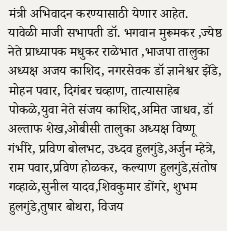मंत्री अभिवादन करण्यासाठी येणार आहेत.
यावेळी माजी सभापती डॉ. भगवान मुरूमकर ,ज्येष्ठ नेते प्राध्यापक मधुकर राळेभात ,भाजपा तालुका अध्यक्ष अजय काशिद, नगरसेवक डॉ ज्ञानेश्वर झेंडे, मोहन पवार, दिगंबर चव्हाण, तात्यासाहेब पोकळे,युवा नेते संजय काशिद,अमित जाधव, डॉ अल्ताफ शेख,ओबीसी तालुका अध्यक्ष विष्णू गंभीरे, प्रविण बोलभट, उध्दव हुलगुंडे,अर्जुन म्हेत्रे, राम पवार,प्रविण होळकर, कल्याण हुलगुंडे,संतोष गव्हाळे,सुनील यादव,शिवकुमार डोंगरे, शुभम हुलगुंडे,तुषार बोथरा, विजय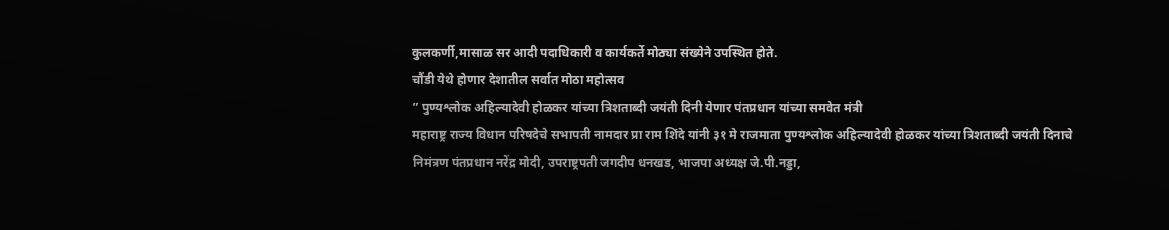कुलकर्णी,मासाळ सर आदी पदाधिकारी व कार्यकर्ते मोठ्या संख्येने उपस्थित होते.
चौंडी येथे होणार देशातील सर्वात मोठा महोत्सव
” पुण्यश्लोक अहिल्यादेवी होळकर यांच्या त्रिशताब्दी जयंती दिनी येणार पंतप्रधान यांच्या समवेत मंत्री
महाराष्ट्र राज्य विधान परिषदेचे सभापती नामदार प्रा राम शिंदे यांनी ३१ मे राजमाता पुण्यश्लोक अहिल्यादेवी होळकर यांच्या त्रिशताब्दी जयंती दिनाचे निमंत्रण पंतप्रधान नरेंद्र मोदी, उपराष्ट्रपती जगदीप धनखड, भाजपा अध्यक्ष जे.पी.नड्डा,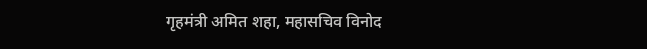गृहमंत्री अमित शहा, महासचिव विनोद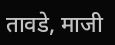तावडे, माजी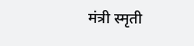मंत्री स्मृती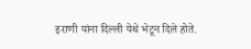इराणी यांना दिल्ली येथे भेटून दिले होते.